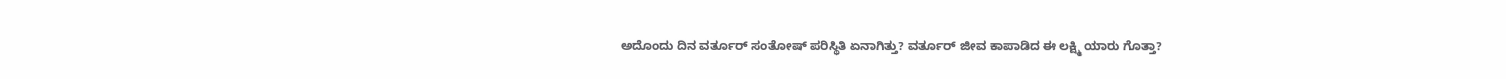ಅದೊಂದು ದಿನ ವರ್ತೂರ್ ಸಂತೋಷ್ ಪರಿಸ್ಥಿತಿ ಏನಾಗಿತ್ತು? ವರ್ತೂರ್ ಜೀವ ಕಾಪಾಡಿದ ಈ ಲಕ್ಷ್ಮಿ ಯಾರು ಗೊತ್ತಾ?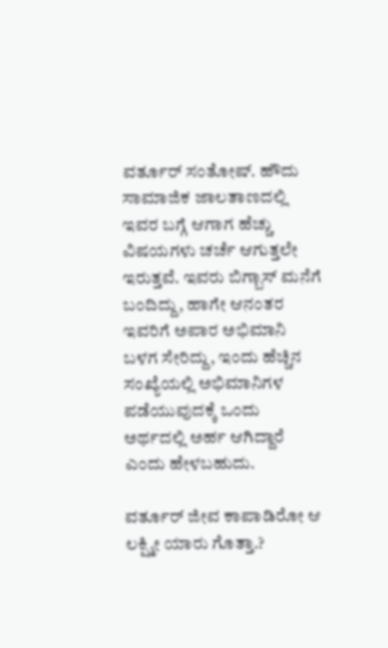ವರ್ತೂರ್ ಸಂತೋಷ್. ಹೌದು ಸಾಮಾಜಿಕ ಜಾಲತಾಣದಲ್ಲಿ ಇವರ ಬಗ್ಗೆ ಆಗಾಗ ಹೆಚ್ಚು ವಿಷಯಗಳು ಚರ್ಚೆ ಆಗುತ್ತಲೇ ಇರುತ್ತವೆ. ಇವರು ಬಿಗ್ಬಾಸ್ ಮನೆಗೆ ಬಂದಿದ್ದು, ಹಾಗೇ ಆನಂತರ ಇವರಿಗೆ ಅಪಾರ ಅಭಿಮಾನಿ ಬಳಗ ಸೇರಿದ್ದು, ಇಂದು ಹೆಚ್ಚಿನ ಸಂಖ್ಯೆಯಲ್ಲಿ ಅಭಿಮಾನಿಗಳ ಪಡೆಯುವುದಕ್ಕೆ ಒಂದು ಅರ್ಥದಲ್ಲಿ ಅರ್ಹ ಆಗಿದ್ದಾರೆ ಎಂದು ಹೇಳಬಹುದು.

ವರ್ತೂರ್ ಜೀವ ಕಾಪಾಡಿರೋ ಆ ಲಕ್ಷ್ಮೀ ಯಾರು ಗೊತ್ತಾ.?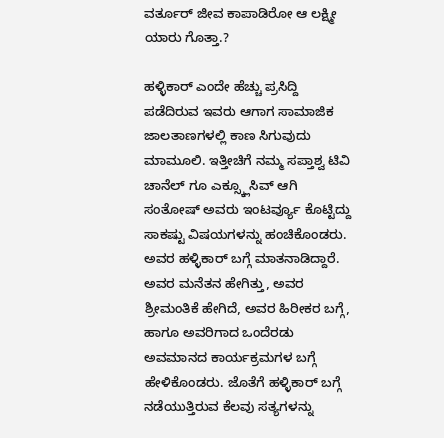ವರ್ತೂರ್ ಜೀವ ಕಾಪಾಡಿರೋ ಆ ಲಕ್ಷ್ಮೀ ಯಾರು ಗೊತ್ತಾ.?

ಹಳ್ಳಿಕಾರ್ ಎಂದೇ ಹೆಚ್ಚು ಪ್ರಸಿದ್ದಿ ಪಡೆದಿರುವ ಇವರು ಆಗಾಗ ಸಾಮಾಜಿಕ ಜಾಲತಾಣಗಳಲ್ಲಿ ಕಾಣ ಸಿಗುವುದು ಮಾಮೂಲಿ. ಇತ್ತೀಚಿಗೆ ನಮ್ಮ ಸಪ್ತಾಶ್ವ ಟಿವಿ ಚಾನೆಲ್ ಗೂ ಎಕ್ಸ್ಕ್ಲೂಸಿವ್ ಆಗಿ ಸಂತೋಷ್ ಅವರು ಇಂಟರ್ವ್ಯೂ ಕೊಟ್ಟಿದ್ದು ಸಾಕಷ್ಟು ವಿಷಯಗಳನ್ನು ಹಂಚಿಕೊಂಡರು. ಅವರ ಹಳ್ಳಿಕಾರ್ ಬಗ್ಗೆ ಮಾತನಾಡಿದ್ದಾರೆ. ಅವರ ಮನೆತನ ಹೇಗಿತ್ತು, ಅವರ ಶ್ರೀಮಂತಿಕೆ ಹೇಗಿದೆ, ಅವರ ಹಿರೀಕರ ಬಗ್ಗೆ, ಹಾಗೂ ಅವರಿಗಾದ ಒಂದೆರಡು ಅವಮಾನದ ಕಾರ್ಯಕ್ರಮಗಳ ಬಗ್ಗೆ ಹೇಳಿಕೊಂಡರು. ಜೊತೆಗೆ ಹಳ್ಳಿಕಾರ್ ಬಗ್ಗೆ ನಡೆಯುತ್ತಿರುವ ಕೆಲವು ಸತ್ಯಗಳನ್ನು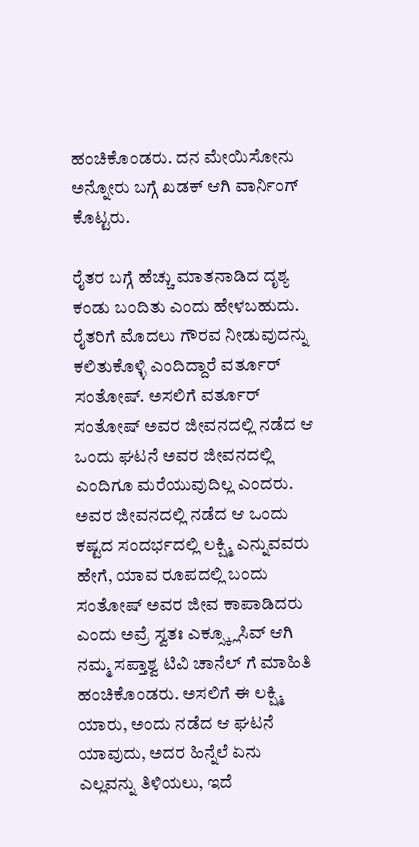ಹಂಚಿಕೊಂಡರು. ದನ ಮೇಯಿಸೋನು ಅನ್ನೋರು ಬಗ್ಗೆ ಖಡಕ್ ಆಗಿ ವಾರ್ನಿಂಗ್ ಕೊಟ್ಟರು.

ರೈತರ ಬಗ್ಗೆ ಹೆಚ್ಚು ಮಾತನಾಡಿದ ದೃಶ್ಯ ಕಂಡು ಬಂದಿತು ಎಂದು ಹೇಳಬಹುದು. ರೈತರಿಗೆ ಮೊದಲು ಗೌರವ ನೀಡುವುದನ್ನು ಕಲಿತುಕೊಳ್ಳಿ ಎಂದಿದ್ದಾರೆ ವರ್ತೂರ್ ಸಂತೋಷ್. ಅಸಲಿಗೆ ವರ್ತೂರ್ ಸಂತೋಷ್ ಅವರ ಜೀವನದಲ್ಲಿ ನಡೆದ ಆ ಒಂದು ಘಟನೆ ಅವರ ಜೀವನದಲ್ಲಿ ಎಂದಿಗೂ ಮರೆಯುವುದಿಲ್ಲ ಎಂದರು. ಅವರ ಜೀವನದಲ್ಲಿ ನಡೆದ ಆ ಒಂದು ಕಷ್ಟದ ಸಂದರ್ಭದಲ್ಲಿ ಲಕ್ಷ್ಮಿ ಎನ್ನುವವರು ಹೇಗೆ, ಯಾವ ರೂಪದಲ್ಲಿ ಬಂದು ಸಂತೋಷ್ ಅವರ ಜೀವ ಕಾಪಾಡಿದರು ಎಂದು ಅವ್ರೆ ಸ್ವತಃ ಎಕ್ಸ್ಕ್ಲೂಸಿವ್ ಆಗಿ ನಮ್ಮ ಸಪ್ತಾಶ್ವ ಟಿವಿ ಚಾನೆಲ್ ಗೆ ಮಾಹಿತಿ ಹಂಚಿಕೊಂಡರು. ಅಸಲಿಗೆ ಈ ಲಕ್ಷ್ಮಿ ಯಾರು, ಅಂದು ನಡೆದ ಆ ಘಟನೆ ಯಾವುದು, ಅದರ ಹಿನ್ನೆಲೆ ಏನು ಎಲ್ಲವನ್ನು ತಿಳಿಯಲು, ಇದೆ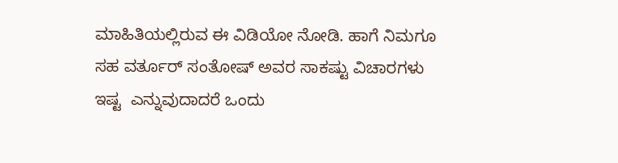ಮಾಹಿತಿಯಲ್ಲಿರುವ ಈ ವಿಡಿಯೋ ನೋಡಿ. ಹಾಗೆ ನಿಮಗೂ ಸಹ ವರ್ತೂರ್ ಸಂತೋಷ್ ಅವರ ಸಾಕಷ್ಟು ವಿಚಾರಗಳು ಇಷ್ಟ  ಎನ್ನುವುದಾದರೆ ಒಂದು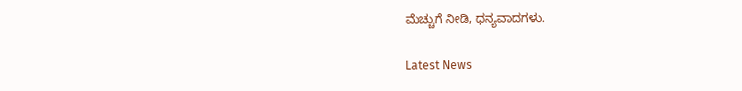ಮೆಚ್ಚುಗೆ ನೀಡಿ, ಧನ್ಯವಾದಗಳು.

Latest News